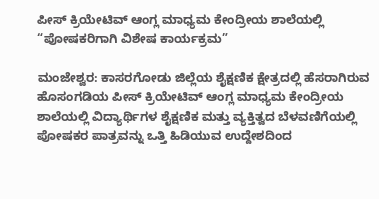ಪೀಸ್ ಕ್ರಿಯೇಟಿವ್ ಆಂಗ್ಲ ಮಾಧ್ಯಮ ಕೇಂದ್ರೀಯ ಶಾಲೆಯಲ್ಲಿ “ಪೋಷಕರಿಗಾಗಿ ವಿಶೇಷ ಕಾರ್ಯಕ್ರಮ”

ಮಂಜೇಶ್ವರ: ಕಾಸರಗೋಡು ಜಿಲ್ಲೆಯ ಶೈಕ್ಷಣಿಕ ಕ್ಷೇತ್ರದಲ್ಲಿ ಹೆಸರಾಗಿರುವ ಹೊಸಂಗಡಿಯ ಪೀಸ್ ಕ್ರಿಯೇಟಿವ್ ಆಂಗ್ಲ ಮಾಧ್ಯಮ ಕೇಂದ್ರೀಯ ಶಾಲೆಯಲ್ಲಿ ವಿದ್ಯಾರ್ಥಿಗಳ ಶೈಕ್ಷಣಿಕ ಮತ್ತು ವ್ಯಕ್ತಿತ್ವದ ಬೆಳವಣಿಗೆಯಲ್ಲಿ ಪೋಷಕರ ಪಾತ್ರವನ್ನು ಒತ್ತಿ ಹಿಡಿಯುವ ಉದ್ದೇಶದಿಂದ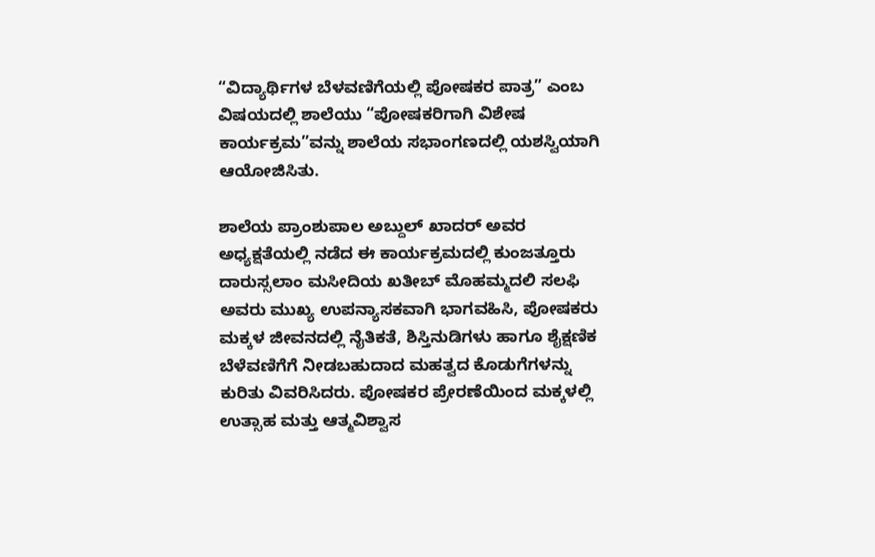“ವಿದ್ಯಾರ್ಥಿಗಳ ಬೆಳವಣಿಗೆಯಲ್ಲಿ ಪೋಷಕರ ಪಾತ್ರ” ಎಂಬ ವಿಷಯದಲ್ಲಿ ಶಾಲೆಯು “ಪೋಷಕರಿಗಾಗಿ ವಿಶೇಷ ಕಾರ್ಯಕ್ರಮ”ವನ್ನು ಶಾಲೆಯ ಸಭಾಂಗಣದಲ್ಲಿ ಯಶಸ್ವಿಯಾಗಿ ಆಯೋಜಿಸಿತು.

ಶಾಲೆಯ ಪ್ರಾಂಶುಪಾಲ ಅಬ್ದುಲ್ ಖಾದರ್ ಅವರ ಅಧ್ಯಕ್ಷತೆಯಲ್ಲಿ ನಡೆದ ಈ ಕಾರ್ಯಕ್ರಮದಲ್ಲಿ ಕುಂಜತ್ತೂರು ದಾರುಸ್ಸಲಾಂ ಮಸೀದಿಯ ಖತೀಬ್ ಮೊಹಮ್ಮದಲಿ ಸಲಫಿ ಅವರು ಮುಖ್ಯ ಉಪನ್ಯಾಸಕವಾಗಿ ಭಾಗವಹಿಸಿ, ಪೋಷಕರು ಮಕ್ಕಳ ಜೀವನದಲ್ಲಿ ನೈತಿಕತೆ, ಶಿಸ್ತಿನುಡಿಗಳು ಹಾಗೂ ಶೈಕ್ಷಣಿಕ ಬೆಳೆವಣಿಗೆಗೆ ನೀಡಬಹುದಾದ ಮಹತ್ವದ ಕೊಡುಗೆಗಳನ್ನು ಕುರಿತು ವಿವರಿಸಿದರು. ಪೋಷಕರ ಪ್ರೇರಣೆಯಿಂದ ಮಕ್ಕಳಲ್ಲಿ ಉತ್ಸಾಹ ಮತ್ತು ಆತ್ಮವಿಶ್ವಾಸ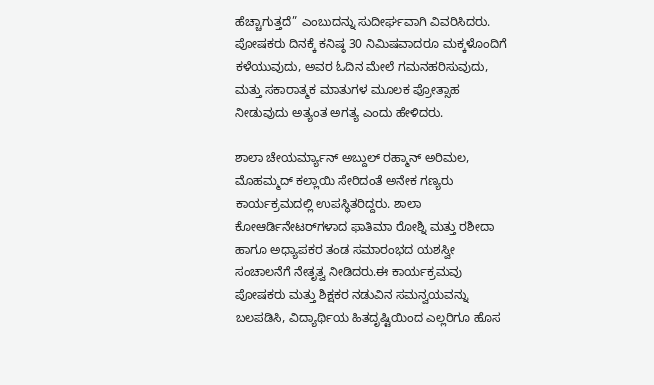ಹೆಚ್ಚಾಗುತ್ತದೆ” ಎಂಬುದನ್ನು ಸುದೀರ್ಘವಾಗಿ ವಿವರಿಸಿದರು. ಪೋಷಕರು ದಿನಕ್ಕೆ ಕನಿಷ್ಠ 30 ನಿಮಿಷವಾದರೂ ಮಕ್ಕಳೊಂದಿಗೆ ಕಳೆಯುವುದು, ಅವರ ಓದಿನ ಮೇಲೆ ಗಮನಹರಿಸುವುದು, ಮತ್ತು ಸಕಾರಾತ್ಮಕ ಮಾತುಗಳ ಮೂಲಕ ಪ್ರೋತ್ಸಾಹ ನೀಡುವುದು ಅತ್ಯಂತ ಅಗತ್ಯ ಎಂದು ಹೇಳಿದರು.

ಶಾಲಾ ಚೇಯರ್ಮ್ಯಾನ್ ಅಬ್ದುಲ್ ರಹ್ಮಾನ್ ಅರಿಮಲ, ಮೊಹಮ್ಮದ್ ಕಲ್ಲಾಯಿ ಸೇರಿದಂತೆ ಅನೇಕ ಗಣ್ಯರು ಕಾರ್ಯಕ್ರಮದಲ್ಲಿ ಉಪಸ್ಥಿತರಿದ್ದರು. ಶಾಲಾ ಕೋಆರ್ಡಿನೇಟರ್‌ಗಳಾದ ಫಾತಿಮಾ ರೋಶ್ನಿ ಮತ್ತು ರಶೀದಾ ಹಾಗೂ ಅಧ್ಯಾಪಕರ ತಂಡ ಸಮಾರಂಭದ ಯಶಸ್ವೀ ಸಂಚಾಲನೆಗೆ ನೇತೃತ್ವ ನೀಡಿದರು.ಈ ಕಾರ್ಯಕ್ರಮವು ಪೋಷಕರು ಮತ್ತು ಶಿಕ್ಷಕರ ನಡುವಿನ ಸಮನ್ವಯವನ್ನು ಬಲಪಡಿಸಿ, ವಿದ್ಯಾರ್ಥಿಯ ಹಿತದೃಷ್ಟಿಯಿಂದ ಎಲ್ಲರಿಗೂ ಹೊಸ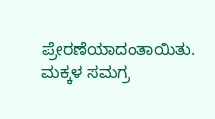ಪ್ರೇರಣೆಯಾದಂತಾಯಿತು. ಮಕ್ಕಳ ಸಮಗ್ರ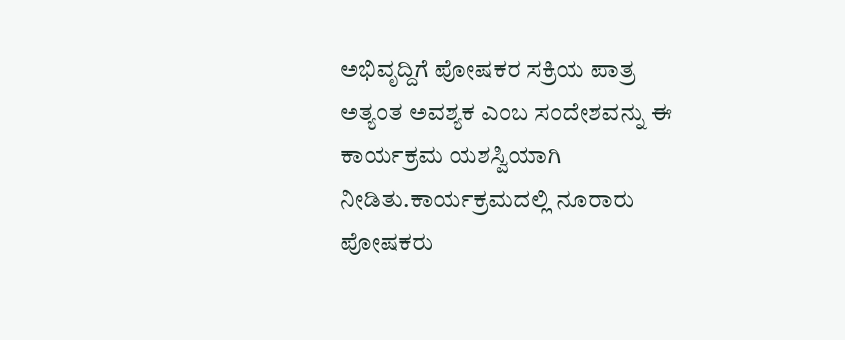ಅಭಿವೃದ್ದಿಗೆ ಪೋಷಕರ ಸಕ್ರಿಯ ಪಾತ್ರ ಅತ್ಯಂತ ಅವಶ್ಯಕ ಎಂಬ ಸಂದೇಶವನ್ನು ಈ ಕಾರ್ಯಕ್ರಮ ಯಶಸ್ವಿಯಾಗಿ ನೀಡಿತು.ಕಾರ್ಯಕ್ರಮದಲ್ಲಿ ನೂರಾರು ಪೋಷಕರು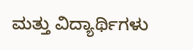ಮತ್ತು ವಿದ್ಯಾರ್ಥಿಗಳು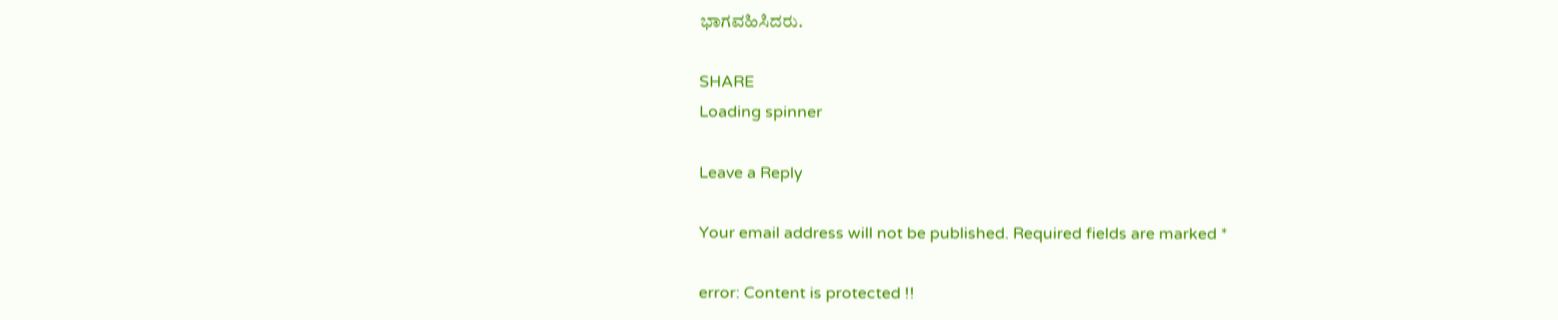ಭಾಗವಹಿಸಿದರು.

SHARE
Loading spinner

Leave a Reply

Your email address will not be published. Required fields are marked *

error: Content is protected !!